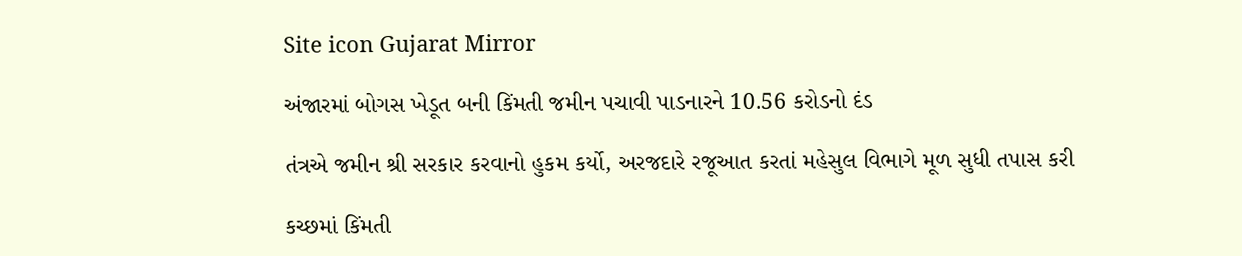Site icon Gujarat Mirror

અંજારમાં બોગસ ખેડૂત બની કિંમતી જમીન પચાવી પાડનારને 10.56 કરોડનો દંડ

તંત્રએ જમીન શ્રી સરકાર કરવાનો હુકમ કર્યો, અરજદારે રજૂઆત કરતાં મહેસુલ વિભાગે મૂળ સુધી તપાસ કરી

કચ્છમાં કિંમતી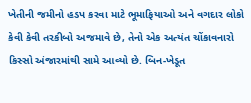ખેતીની જમીનો હડપ કરવા માટે ભૂમાફિયાઓ અને વગદાર લોકો કેવી કેવી તરકીબો અજમાવે છે, તેનો એક અત્યંત ચોંકાવનારો કિસ્સો અંજારમાંથી સામે આવ્યો છે. બિન-ખેડૂત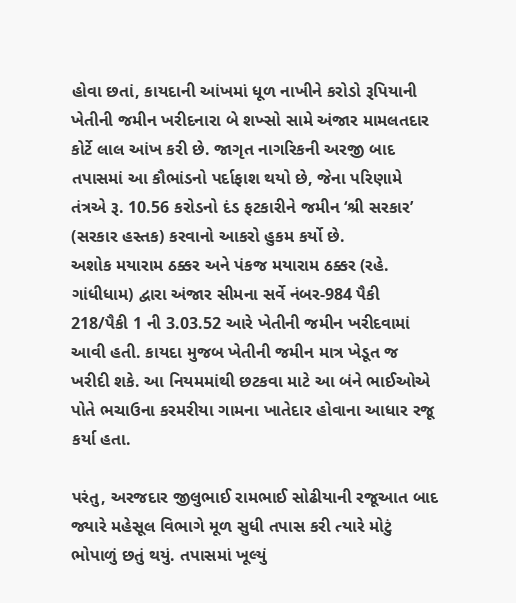હોવા છતાં, કાયદાની આંખમાં ધૂળ નાખીને કરોડો રૂપિયાની ખેતીની જમીન ખરીદનારા બે શખ્સો સામે અંજાર મામલતદાર કોર્ટે લાલ આંખ કરી છે. જાગૃત નાગરિકની અરજી બાદ તપાસમાં આ કૌભાંડનો પર્દાફાશ થયો છે, જેના પરિણામે તંત્રએ રૂ. 10.56 કરોડનો દંડ ફટકારીને જમીન ‘શ્રી સરકાર’ (સરકાર હસ્તક) કરવાનો આકરો હુકમ કર્યો છે.
અશોક મયારામ ઠક્કર અને પંકજ મયારામ ઠક્કર (રહે. ગાંધીધામ) દ્વારા અંજાર સીમના સર્વે નંબર-984 પૈકી 218/પૈકી 1 ની 3.03.52 આરે ખેતીની જમીન ખરીદવામાં આવી હતી. કાયદા મુજબ ખેતીની જમીન માત્ર ખેડૂત જ ખરીદી શકે. આ નિયમમાંથી છટકવા માટે આ બંને ભાઈઓએ પોતે ભચાઉના કરમરીયા ગામના ખાતેદાર હોવાના આધાર રજૂ કર્યા હતા.

પરંતુ, અરજદાર જીલુભાઈ રામભાઈ સોઢીયાની રજૂઆત બાદ જ્યારે મહેસૂલ વિભાગે મૂળ સુધી તપાસ કરી ત્યારે મોટું ભોપાળું છતું થયું. તપાસમાં ખૂલ્યું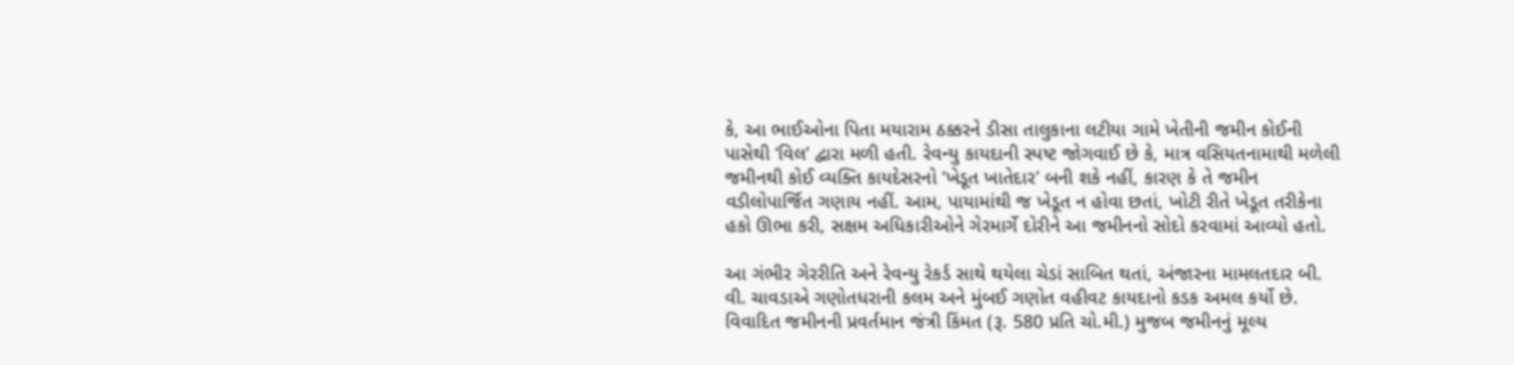કે, આ ભાઈઓના પિતા મયારામ ઠક્કરને ડીસા તાલુકાના લટીયા ગામે ખેતીની જમીન કોઈની પાસેથી ‘વિલ’ દ્વારા મળી હતી. રેવન્યુ કાયદાની સ્પષ્ટ જોગવાઈ છે કે, માત્ર વસિયતનામાથી મળેલી જમીનથી કોઈ વ્યક્તિ કાયદેસરનો ‘ખેડૂત ખાતેદાર’ બની શકે નહીં, કારણ કે તે જમીન વડીલોપાર્જિત ગણાય નહીં. આમ, પાયામાંથી જ ખેડૂત ન હોવા છતાં, ખોટી રીતે ખેડૂત તરીકેના હકો ઊભા કરી, સક્ષમ અધિકારીઓને ગેરમાર્ગે દોરીને આ જમીનનો સોદો કરવામાં આવ્યો હતો.

આ ગંભીર ગેરરીતિ અને રેવન્યુ રેકર્ડ સાથે થયેલા ચેડાં સાબિત થતાં, અંજારના મામલતદાર બી. વી. ચાવડાએ ગણોતધરાની કલમ અને મુંબઈ ગણોત વહીવટ કાયદાનો કડક અમલ કર્યો છે. વિવાદિત જમીનની પ્રવર્તમાન જંત્રી કિંમત (રૂ. 580 પ્રતિ ચો.મી.) મુજબ જમીનનું મૂલ્ય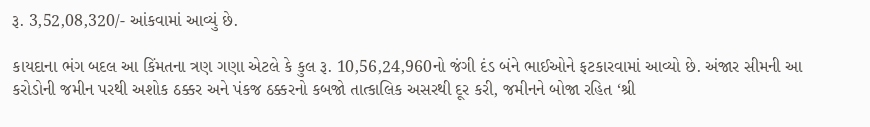રૂ. 3,52,08,320/- આંકવામાં આવ્યું છે.

કાયદાના ભંગ બદલ આ કિંમતના ત્રણ ગણા એટલે કે કુલ રૂ. 10,56,24,960નો જંગી દંડ બંને ભાઈઓને ફટકારવામાં આવ્યો છે. અંજાર સીમની આ કરોડોની જમીન પરથી અશોક ઠક્કર અને પંકજ ઠક્કરનો કબજો તાત્કાલિક અસરથી દૂર કરી, જમીનને બોજા રહિત ‘શ્રી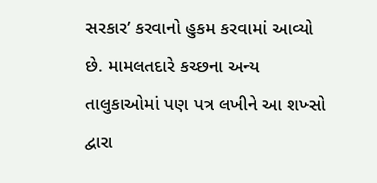સરકાર’ કરવાનો હુકમ કરવામાં આવ્યો છે. મામલતદારે કચ્છના અન્ય તાલુકાઓમાં પણ પત્ર લખીને આ શખ્સો દ્વારા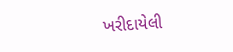ખરીદાયેલી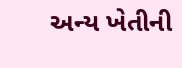અન્ય ખેતીની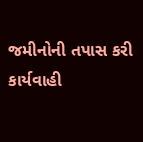જમીનોની તપાસ કરી કાર્યવાહી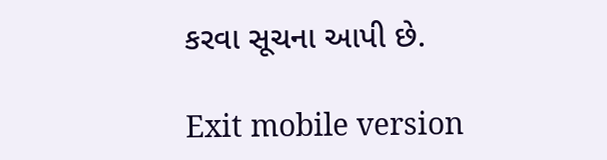કરવા સૂચના આપી છે.

Exit mobile version